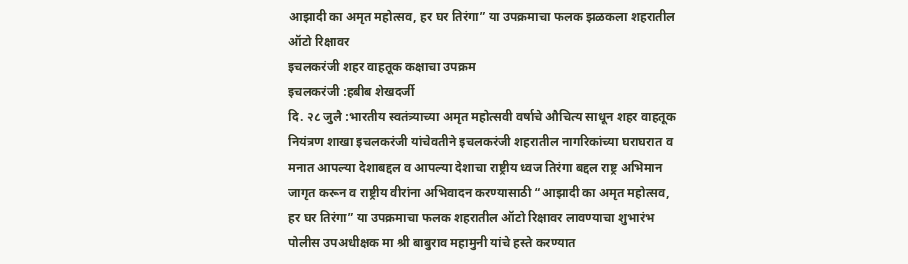आझादी का अमृत महोत्सव, हर घर तिरंगा” या उपक्रमाचा फलक झळकला शहरातील ऑटो रिक्षावर
इचलकरंजी शहर वाहतूक कक्षाचा उपक्रम
इचलकरंजी :हबीब शेखदर्जी
दि. २८ जुलै :भारतीय स्वतंत्र्याच्या अमृत महोत्सवी वर्षाचे औचित्य साधून शहर वाहतूक नियंत्रण शाखा इचलकरंजी यांचेवतीने इचलकरंजी शहरातील नागरिकांच्या घराघरात व मनात आपल्या देशाबद्दल व आपल्या देशाचा राष्ट्रीय ध्वज तिरंगा बद्दल राष्ट्र अभिमान जागृत करून व राष्ट्रीय वीरांना अभिवादन करण्यासाठी “आझादी का अमृत महोत्सव, हर घर तिरंगा” या उपक्रमाचा फलक शहरातील ऑटो रिक्षावर लावण्याचा शुभारंभ पोलीस उपअधीक्षक मा श्री बाबुराव महामुनी यांचे हस्ते करण्यात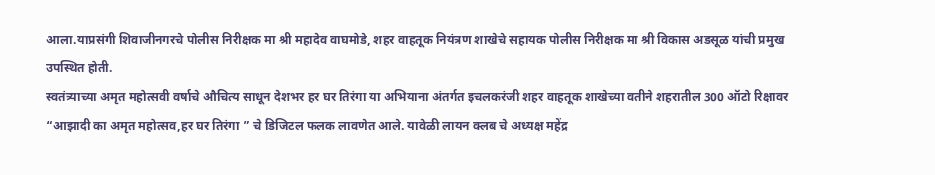आला.याप्रसंगी शिवाजीनगरचे पोलीस निरीक्षक मा श्री महादेव वाघमोडे, शहर वाहतूक नियंत्रण शाखेचे सहायक पोलीस निरीक्षक मा श्री विकास अडसूळ यांची प्रमुख उपस्थित होती.
स्वतंत्र्याच्या अमृत महोत्सवी वर्षाचे औचित्य साधून देशभर हर घर तिरंगा या अभियाना अंतर्गत इचलकरंजी शहर वाहतूक शाखेच्या वतीने शहरातील 300 ऑटो रिक्षावर “आझादी का अमृत महोत्सव,हर घर तिरंगा ” चे डिजिटल फलक लावणेत आले. यावेळी लायन क्लब चे अध्यक्ष महेंद्र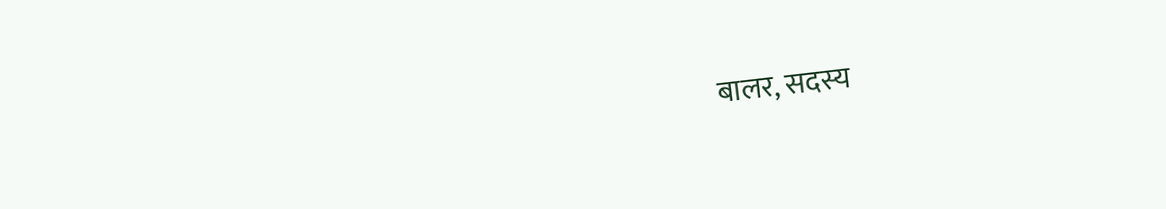बालर, सदस्य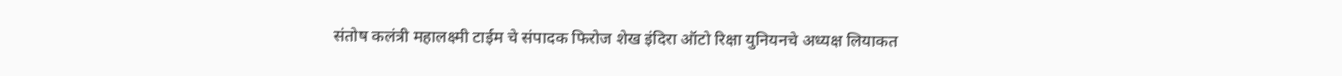संतोष कलंत्री महालक्ष्मी टाईम चे संपादक फिरोज शेख इंदिरा ऑटो रिक्षा युनियनचे अध्यक्ष लियाकत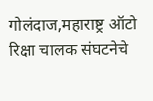गोलंदाज,महाराष्ट्र ऑटो रिक्षा चालक संघटनेचे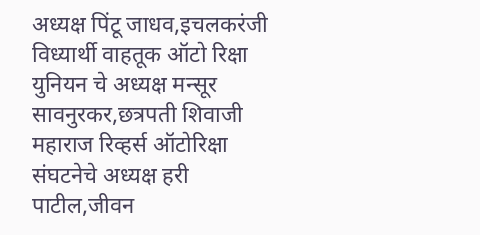अध्यक्ष पिंटू जाधव,इचलकरंजी विध्यार्थी वाहतूक ऑटो रिक्षा युनियन चे अध्यक्ष मन्सूर सावनुरकर,छत्रपती शिवाजी महाराज रिव्हर्स ऑटोरिक्षा संघटनेचे अध्यक्ष हरी पाटील,जीवन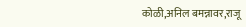कोळी,अनिल बमन्नावर,राजू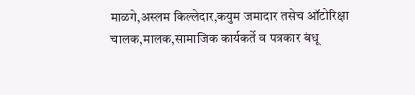माळगे,अस्लम किल्लेदार,कयुम जमादार तसेच ऑटोरिक्षा चालक,मालक,सामाजिक कार्यकर्ते व पत्रकार बंधू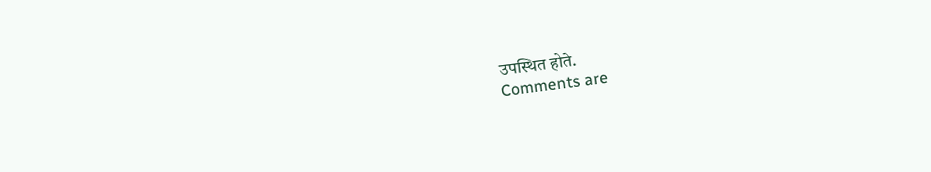उपस्थित होते.
Comments are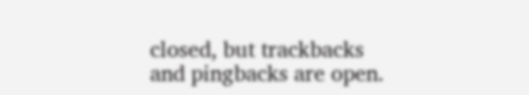closed, but trackbacks and pingbacks are open.